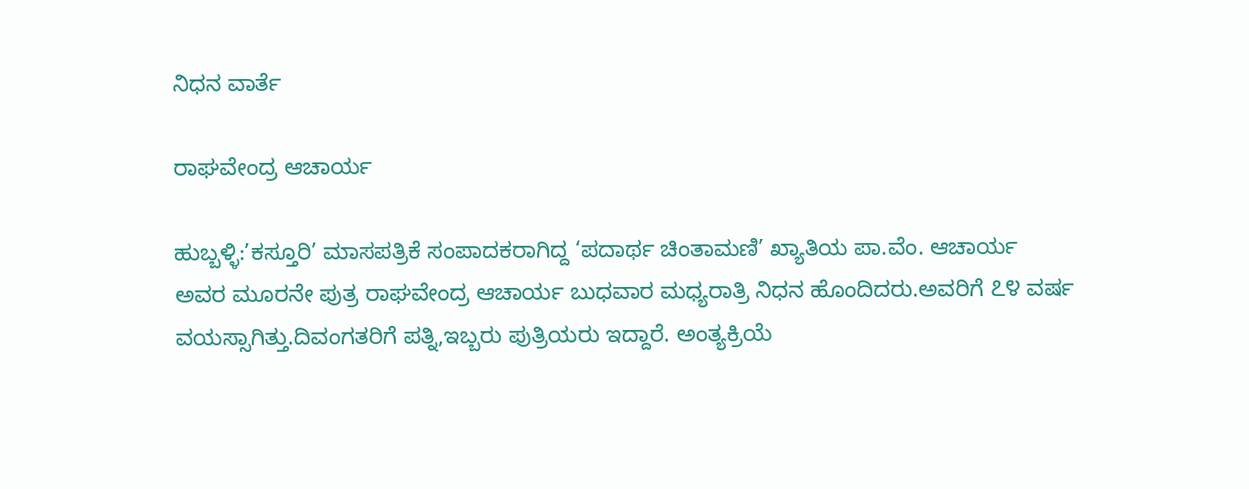ನಿಧನ ವಾರ್ತೆ

ರಾಘವೇಂದ್ರ ಆಚಾರ್ಯ

ಹುಬ್ಬಳ್ಳಿ:’ಕಸ್ತೂರಿ’ ಮಾಸಪತ್ರಿಕೆ ಸಂಪಾದಕರಾಗಿದ್ದ ‘ಪದಾರ್ಥ ಚಿಂತಾಮಣಿ’ ಖ್ಯಾತಿಯ ಪಾ.ವೆಂ. ಆಚಾರ್ಯ
ಅವರ ಮೂರನೇ ಪುತ್ರ ರಾಘವೇಂದ್ರ ಆಚಾರ್ಯ ಬುಧವಾರ ಮಧ್ಯರಾತ್ರಿ ನಿಧನ ಹೊಂದಿದರು.ಅವರಿಗೆ ೭೪ ವರ್ಷ
ವಯಸ್ಸಾಗಿತ್ತು.ದಿವಂಗತರಿಗೆ ಪತ್ನಿ,ಇಬ್ಬರು ಪುತ್ರಿಯರು ಇದ್ದಾರೆ. ಅಂತ್ಯಕ್ರಿಯೆ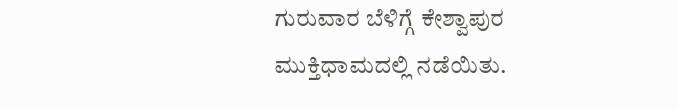ಗುರುವಾರ ಬೆಳಿಗ್ಗೆ ಕೇಶ್ವಾಪುರ
ಮುಕ್ತಿಧಾಮದಲ್ಲಿ ನಡೆಯಿತು.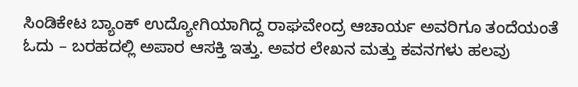ಸಿಂಡಿಕೇಟ ಬ್ಯಾಂಕ್ ಉದ್ಯೋಗಿಯಾಗಿದ್ದ ರಾಘವೇಂದ್ರ ಆಚಾರ್ಯ ಅವರಿಗೂ ತಂದೆಯಂತೆ
ಓದು – ಬರಹದಲ್ಲಿ ಅಪಾರ ಆಸಕ್ತಿ ಇತ್ತು. ಅವರ ಲೇಖನ ಮತ್ತು ಕವನಗಳು ಹಲವು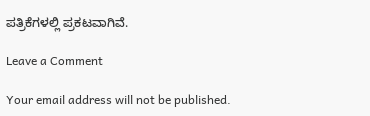ಪತ್ರಿಕೆಗಳಲ್ಲಿ ಪ್ರಕಟವಾಗಿವೆ.

Leave a Comment

Your email address will not be published.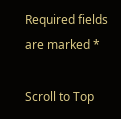Required fields are marked *

Scroll to Top